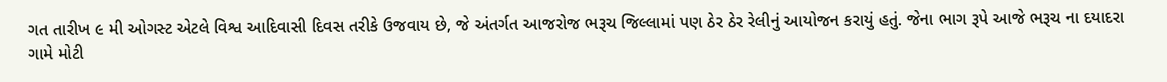ગત તારીખ ૯ મી ઓગસ્ટ એટલે વિશ્વ આદિવાસી દિવસ તરીકે ઉજવાય છે, જે અંતર્ગત આજરોજ ભરૂચ જિલ્લામાં પણ ઠેર ઠેર રેલીનું આયોજન કરાયું હતું. જેના ભાગ રૂપે આજે ભરૂચ ના દયાદરા ગામે મોટી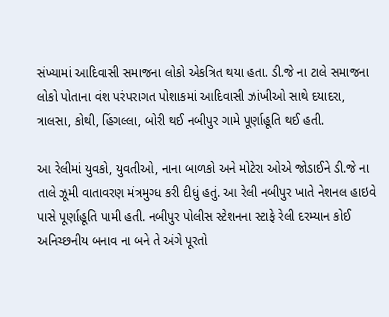સંખ્યામાં આદિવાસી સમાજના લોકો એકત્રિત થયા હતા. ડી.જે ના ટાલે સમાજના લોકો પોતાના વંશ પરંપરાગત પોશાકમાં આદિવાસી ઝાંખીઓ સાથે દયાદરા, ત્રાલસા, કોથી, હિંગલ્લા, બોરી થઈ નબીપુર ગામે પૂર્ણાહૂતિ થઈ હતી.

આ રેલીમાં યુવકો, યુવતીઓ, નાના બાળકો અને મોટેરા ઓએ જોડાઈને ડી.જે ના તાલે ઝૂમી વાતાવરણ મંત્રમુગ્ધ કરી દીધું હતું. આ રેલી નબીપુર ખાતે નેશનલ હાઇવે પાસે પૂર્ણાહૂતિ પામી હતી. નબીપુર પોલીસ સ્ટેશનના સ્ટાફે રેલી દરમ્યાન કોઈ અનિચ્છનીય બનાવ ના બને તે અંગે પૂરતો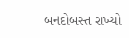બનદોબસ્ત રાખ્યો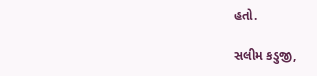હતો.

સલીમ કડુજી,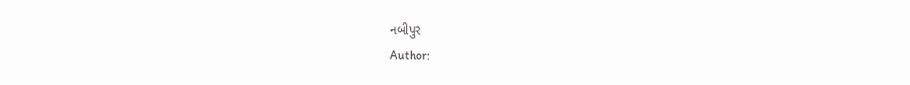નબીપુર
Author: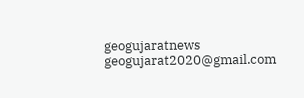geogujaratnews
geogujarat2020@gmail.com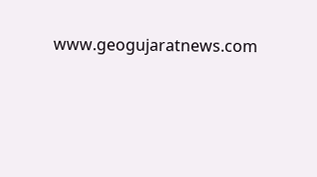www.geogujaratnews.com